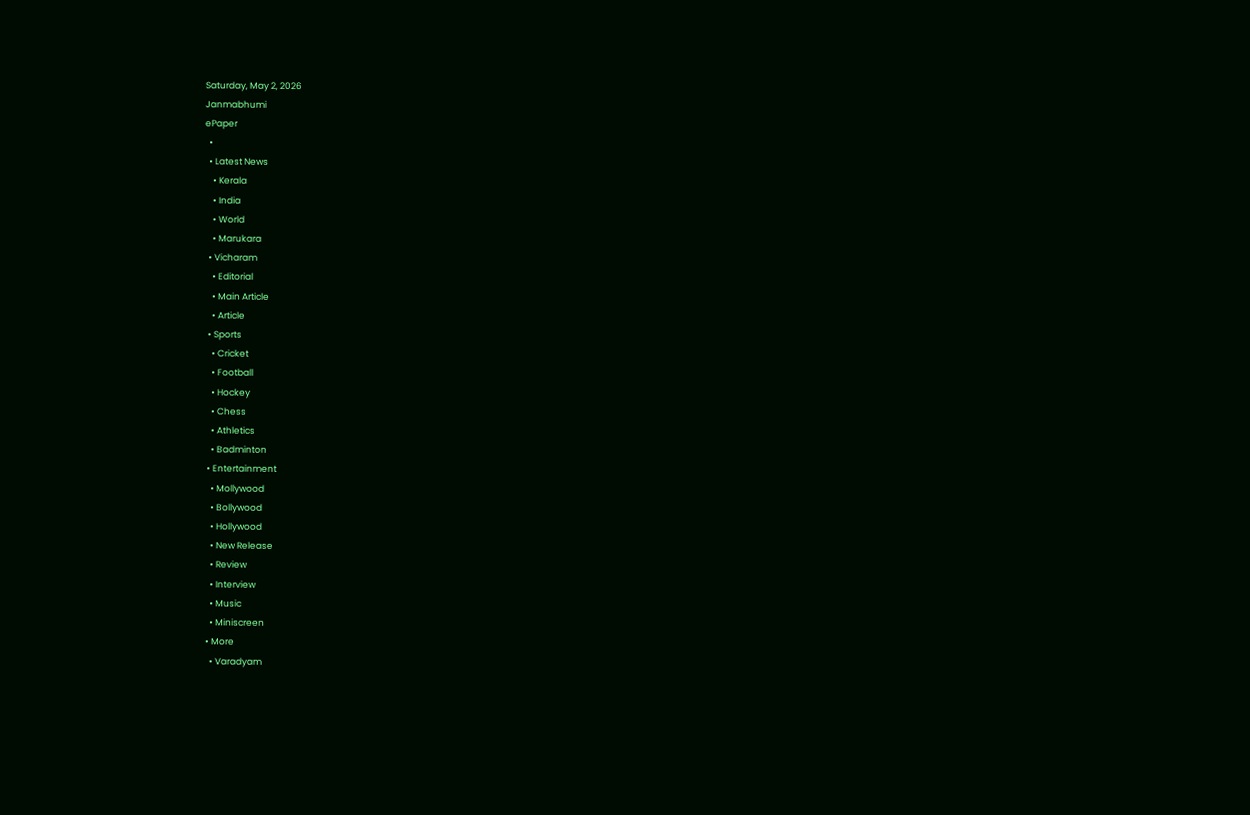Saturday, May 2, 2026
Janmabhumi
ePaper
  •
  • Latest News
    • Kerala
    • India
    • World
    • Marukara
  • Vicharam
    • Editorial
    • Main Article
    • Article
  • Sports
    • Cricket
    • Football
    • Hockey
    • Chess
    • Athletics
    • Badminton
  • Entertainment
    • Mollywood
    • Bollywood
    • Hollywood
    • New Release
    • Review
    • Interview
    • Music
    • Miniscreen
  • More
    • Varadyam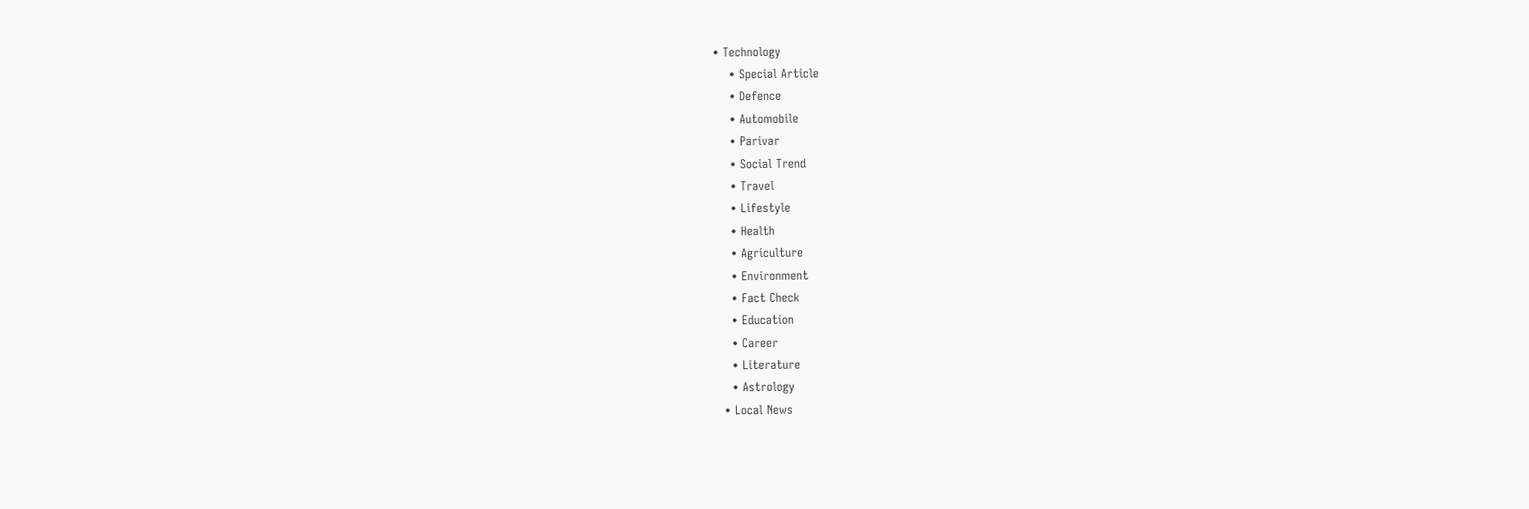• Technology
    • Special Article
    • Defence
    • Automobile
    • Parivar
    • Social Trend
    • Travel
    • Lifestyle
    • Health
    • Agriculture
    • Environment
    • Fact Check
    • Education
    • Career
    • Literature
    • Astrology
  • Local News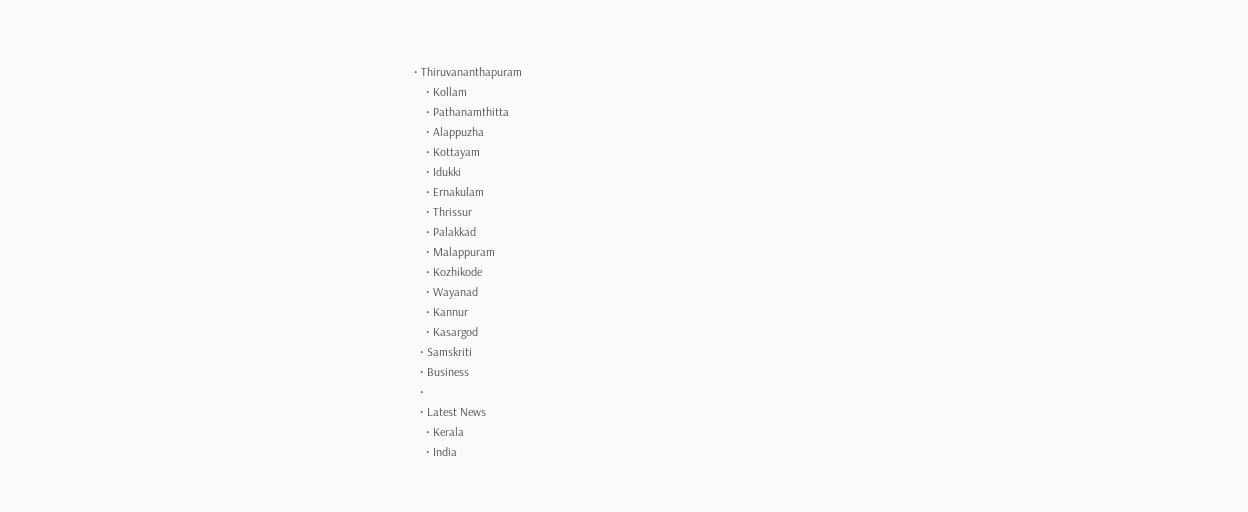• Thiruvananthapuram
    • Kollam
    • Pathanamthitta
    • Alappuzha
    • Kottayam
    • Idukki
    • Ernakulam
    • Thrissur
    • Palakkad
    • Malappuram
    • Kozhikode
    • Wayanad
    • Kannur
    • Kasargod
  • Samskriti
  • Business
  •
  • Latest News
    • Kerala
    • India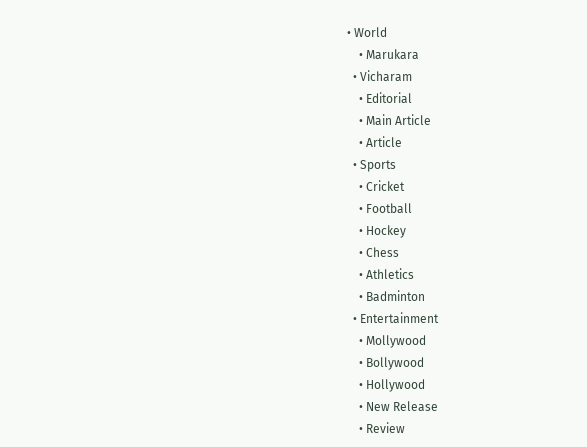• World
    • Marukara
  • Vicharam
    • Editorial
    • Main Article
    • Article
  • Sports
    • Cricket
    • Football
    • Hockey
    • Chess
    • Athletics
    • Badminton
  • Entertainment
    • Mollywood
    • Bollywood
    • Hollywood
    • New Release
    • Review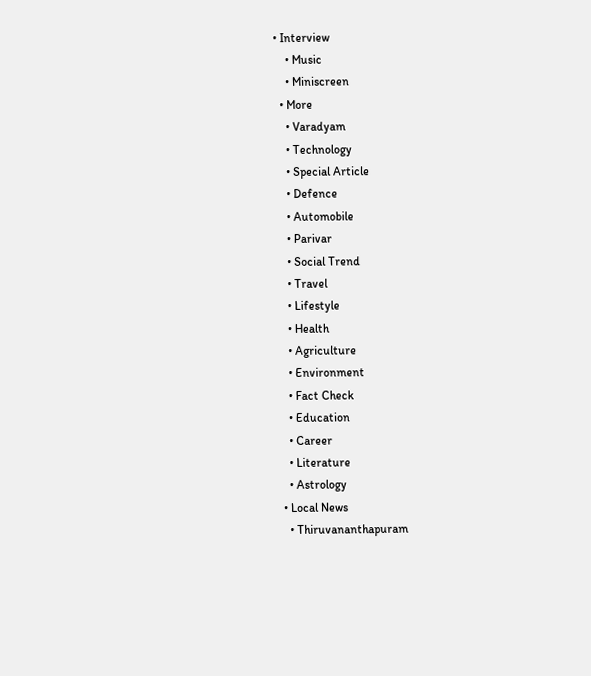• Interview
    • Music
    • Miniscreen
  • More
    • Varadyam
    • Technology
    • Special Article
    • Defence
    • Automobile
    • Parivar
    • Social Trend
    • Travel
    • Lifestyle
    • Health
    • Agriculture
    • Environment
    • Fact Check
    • Education
    • Career
    • Literature
    • Astrology
  • Local News
    • Thiruvananthapuram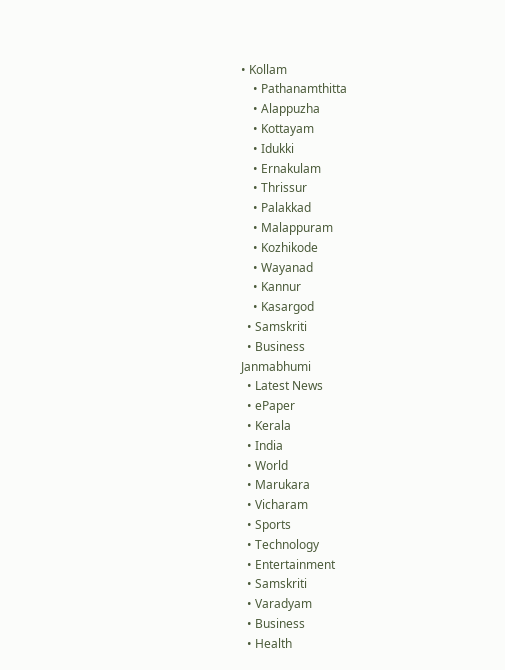• Kollam
    • Pathanamthitta
    • Alappuzha
    • Kottayam
    • Idukki
    • Ernakulam
    • Thrissur
    • Palakkad
    • Malappuram
    • Kozhikode
    • Wayanad
    • Kannur
    • Kasargod
  • Samskriti
  • Business
Janmabhumi
  • Latest News
  • ePaper
  • Kerala
  • India
  • World
  • Marukara
  • Vicharam
  • Sports
  • Technology
  • Entertainment
  • Samskriti
  • Varadyam
  • Business
  • Health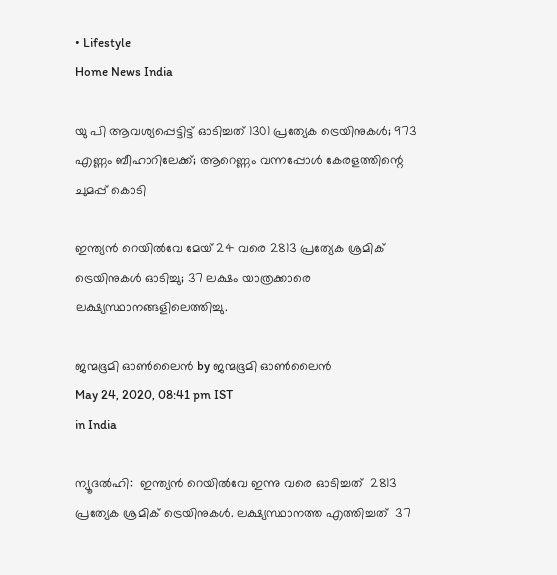• Lifestyle
Home News India

യു പി ആവശ്യപ്പെട്ടിട്ട് ഓടിച്ചത് 1301 പ്രത്യേക ട്രെയിനുകള്‍; 973 എണ്ണം ബീഹാറിലേക്ക്; ആറെണ്ണം വന്നപ്പോള്‍ കേരളത്തിന്റെ ചുമപ്പ് കൊടി

ഇന്ത്യന്‍ റെയില്‍വേ മേയ് 24 വരെ 2813 പ്രത്യേക ശ്രമിക് ട്രെയിനുകള്‍ ഓടിച്ചു; 37 ലക്ഷം യാത്രക്കാരെ ലക്ഷ്യസ്ഥാനങ്ങളിലെത്തിച്ചു.

ജന്മഭൂമി ഓണ്‍ലൈന്‍ by ജന്മഭൂമി ഓണ്‍ലൈന്‍
May 24, 2020, 08:41 pm IST
in India

ന്യൂദല്‍ഹി:  ഇന്ത്യന്‍ റെയില്‍വേ ഇന്നു വരെ ഓടിച്ചത്  2813 പ്രത്യേക ശ്രമിക് ട്രെയിനുകള്‍. ലക്ഷ്യസ്ഥാനത്ത എത്തിച്ചത്  37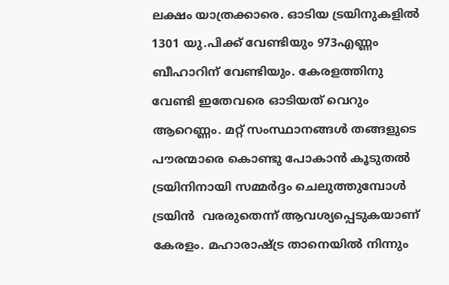ലക്ഷം യാത്രക്കാരെ. ഓടിയ ട്രയിനുകളില്‍ 1301 യു.പിക്ക് വേണ്ടിയും 973എണ്ണം ബീഹാറിന് വേണ്ടിയും. കേരളത്തിനു വേണ്ടി ഇതേവരെ ഓടിയത് വെറും ആറെണ്ണം. മറ്റ് സംസ്ഥാനങ്ങള്‍ തങ്ങളുടെ പൗരന്മാരെ കൊണ്ടു പോകാന്‍ കൂടുതല്‍ ട്രയിനിനായി സമ്മര്‍ദ്ദം ചെലുത്തുമ്പോള്‍ ട്രയിന്‍  വരരുതെന്ന് ആവശ്യപ്പെടുകയാണ് കേരളം. മഹാരാഷ്‌ട്ര താനെയില്‍ നിന്നും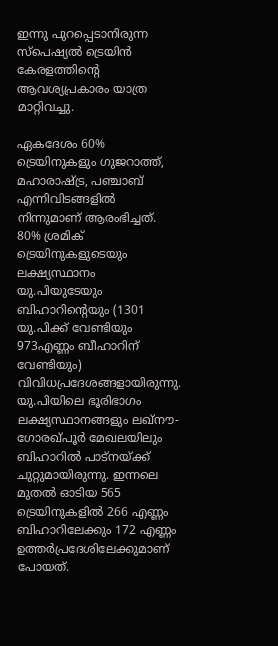ഇന്നു പുറപ്പെടാനിരുന്ന സ്പെഷ്യല്‍ ട്രെയിന്‍ കേരളത്തിന്റെ ആവശ്യപ്രകാരം യാത്ര മാറ്റിവച്ചു.

ഏകദേശം 60% ട്രെയിനുകളും ഗുജറാത്ത്, മഹാരാഷ്‌ട്ര, പഞ്ചാബ് എന്നിവിടങ്ങളില്‍ നിന്നുമാണ് ആരംഭിച്ചത്. 80% ശ്രമിക് ട്രെയിനുകളുടെയും ലക്ഷ്യസ്ഥാനം യു.പിയുടേയും ബിഹാറിന്റെയും (1301 യു.പിക്ക് വേണ്ടിയും 973എണ്ണം ബീഹാറിന് വേണ്ടിയും) വിവിധപ്രദേശങ്ങളായിരുന്നു. യു.പിയിലെ ഭൂരിഭാഗം ലക്ഷ്യസ്ഥാനങ്ങളും ലഖ്നൗ-ഗോരഖ്പൂര്‍ മേഖലയിലും ബിഹാറില്‍ പാട്നയ്‌ക്ക് ചുറ്റുമായിരുന്നു. ഇന്നലെ മുതല്‍ ഓടിയ 565 ട്രെയിനുകളില്‍ 266 എണ്ണം ബിഹാറിലേക്കും 172 എണ്ണം ഉത്തര്‍പ്രദേശിലേക്കുമാണ് പോയത്.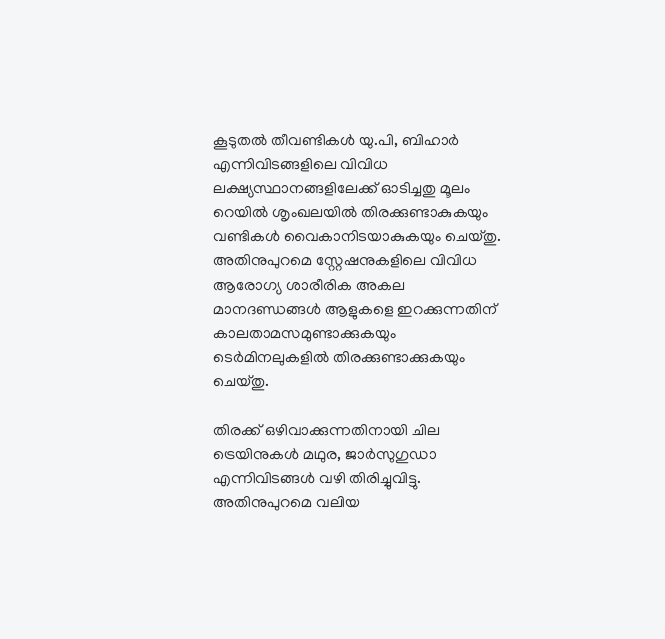കൂടുതല്‍ തീവണ്ടികള്‍ യു.പി, ബിഹാര്‍ എന്നിവിടങ്ങളിലെ വിവിധ ലക്ഷ്യസ്ഥാനങ്ങളിലേക്ക് ഓടിച്ചതു മൂലം റെയില്‍ ശൃംഖലയില്‍ തിരക്കുണ്ടാകുകയും വണ്ടികള്‍ വൈകാനിടയാകുകയും ചെയ്തു. അതിനുപുറമെ സ്റ്റേഷനുകളിലെ വിവിധ ആരോഗ്യ ശാരീരിക അകല മാനദണ്ഡങ്ങള്‍ ആളുകളെ ഇറക്കുന്നതിന് കാലതാമസമുണ്ടാക്കുകയും ടെര്‍മിനലുകളില്‍ തിരക്കുണ്ടാക്കുകയും ചെയ്തു.

തിരക്ക് ഒഴിവാക്കുന്നതിനായി ചില ട്രെയിനുകള്‍ മഥുര, ജാര്‍സുഗുഡാ എന്നിവിടങ്ങള്‍ വഴി തിരിച്ചുവിട്ടു. അതിനുപുറമെ വലിയ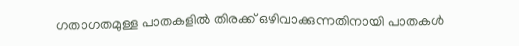ഗതാഗതമുള്ള പാതകളില്‍ തിരക്ക് ഒഴിവാക്കുന്നതിനായി പാതകള്‍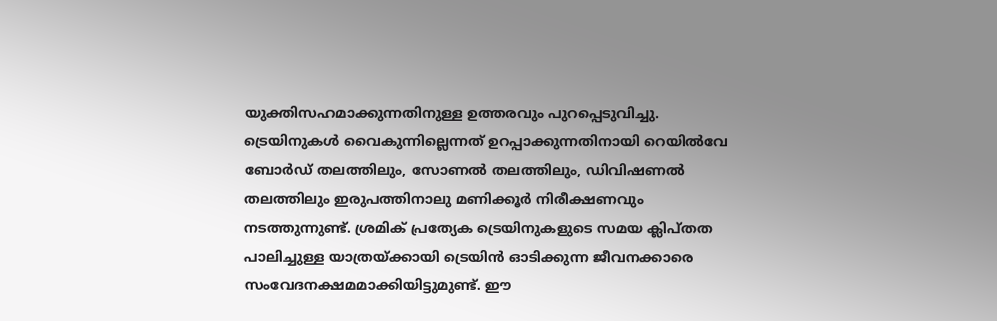യുക്തിസഹമാക്കുന്നതിനുള്ള ഉത്തരവും പുറപ്പെടുവിച്ചു. ട്രെയിനുകള്‍ വൈകുന്നില്ലെന്നത് ഉറപ്പാക്കുന്നതിനായി റെയില്‍വേ ബോര്‍ഡ് തലത്തിലും, സോണല്‍ തലത്തിലും, ഡിവിഷണല്‍ തലത്തിലും ഇരുപത്തിനാലു മണിക്കൂര്‍ നിരീക്ഷണവും നടത്തുന്നുണ്ട്. ശ്രമിക് പ്രത്യേക ട്രെയിനുകളുടെ സമയ ക്ലിപ്തത പാലിച്ചുള്ള യാത്രയ്‌ക്കായി ട്രെയിന്‍ ഓടിക്കുന്ന ജീവനക്കാരെ സംവേദനക്ഷമമാക്കിയിട്ടുമുണ്ട്. ഈ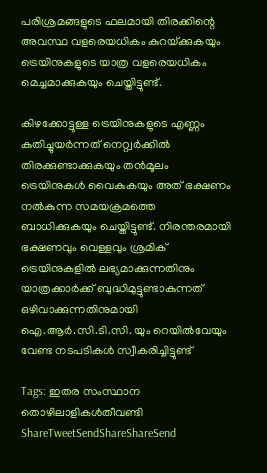പരിശ്രമങ്ങളുടെ ഫലമായി തിരക്കിന്റെ അവസ്ഥ വളരെയധികം കുറയ്‌ക്കുകയും ട്രെയിനുകളുടെ യാത്ര വളരെയധികം മെച്ചമാക്കുകയും ചെയ്തിട്ടുണ്ട്.

കിഴക്കോട്ടുള്ള ട്രെയിനുകളുടെ എണ്ണം കുതിച്ചുയര്‍ന്നത് നെറ്റ്വര്‍ക്കില്‍ തിരക്കുണ്ടാക്കുകയും തന്‍മൂലം ട്രെയിനുകള്‍ വൈകുകയും അത് ഭക്ഷണം നല്‍കുന്ന സമയക്രമത്തെ ബാധിക്കുകയും ചെയ്തിട്ടുണ്ട്. നിരന്തരമായി ഭക്ഷണവും വെള്ളവും ശ്രമിക് ട്രെയിനുകളില്‍ ലഭ്യമാക്കുന്നതിനും യാത്രക്കാര്‍ക്ക് ബുദ്ധിമുട്ടുണ്ടാകുന്നത് ഒഴിവാക്കുന്നതിനുമായി ഐ.ആര്‍.സി.ടി.സി. യും റെയില്‍വേയും വേണ്ട നടപടികള്‍ സ്വീകരിച്ചിട്ടുണ്ട്

Tags: ഇതര സംസ്ഥാന തൊഴിലാളികള്‍തീവണ്ടി
ShareTweetSendShareShareSend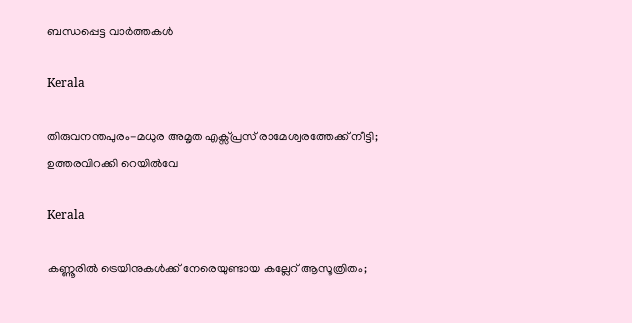ബന്ധപ്പെട്ട വാര്‍ത്തകള്‍

Kerala

തിരുവനന്തപുരം-മധുര അമൃത എക്സ്പ്രസ് രാമേശ്വരത്തേക്ക് നീട്ടി; ഉത്തരവിറക്കി റെയില്‍വേ

Kerala

കണ്ണൂരില്‍ ട്രെയിനുകള്‍ക്ക് നേരെയുണ്ടായ കല്ലേറ് ആസൂത്രിതം;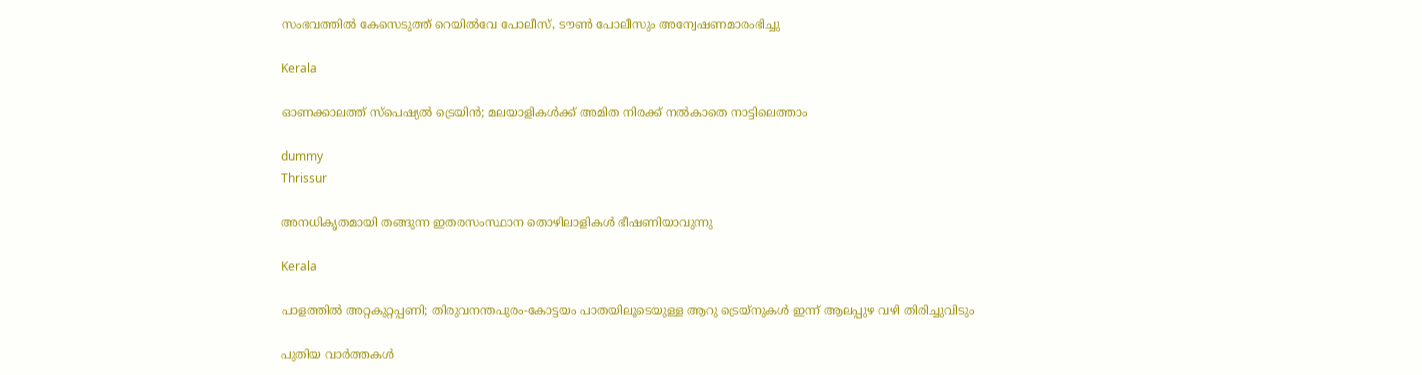സംഭവത്തില്‍ കേസെടുത്ത് റെയിൽവേ പോലീസ്, ടൗണ്‍ പോലീസും അന്വേഷണമാരംഭിച്ചു

Kerala

ഓണക്കാലത്ത് സ്‌പെഷ്യല്‍ ട്രെയിന്‍; മലയാളികള്‍ക്ക് അമിത നിരക്ക് നല്‍കാതെ നാട്ടിലെത്താം

dummy
Thrissur

അനധികൃതമായി തങ്ങുന്ന ഇതരസംസ്ഥാന തൊഴിലാളികള്‍ ഭീഷണിയാവുന്നു

Kerala

പാളത്തില്‍ അറ്റകുറ്റപ്പണി; തിരുവനന്തപുരം-കോട്ടയം പാതയിലൂടെയുള്ള ആറു ട്രെയ്‌നുകള്‍ ഇന്ന് ആലപ്പുഴ വഴി തിരിച്ചുവിടും

പുതിയ വാര്‍ത്തകള്‍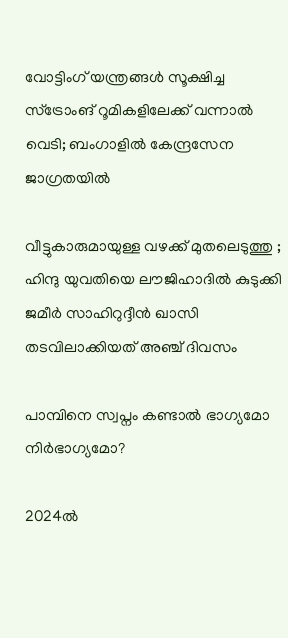വോട്ടിംഗ് യന്ത്രങ്ങള്‍ സൂക്ഷിച്ച സ്ട്രോംങ് റൂമികളിലേക്ക് വന്നാല്‍ വെടി; ബംഗാളില്‍ കേന്ദ്രസേന ജാഗ്രതയില്‍

വീട്ടുകാരുമായുള്ള വഴക്ക് മുതലെടുത്തു ; ഹിന്ദു യുവതിയെ ലൗജിഹാദിൽ കുടുക്കി ജമീർ സാഹിറുദ്ദീൻ ഖാസി തടവിലാക്കിയത് അഞ്ച് ദിവസം

പാമ്പിനെ സ്വപ്നം കണ്ടാൽ ഭാഗ്യമോ നിർഭാഗ്യമോ?

2024ല്‍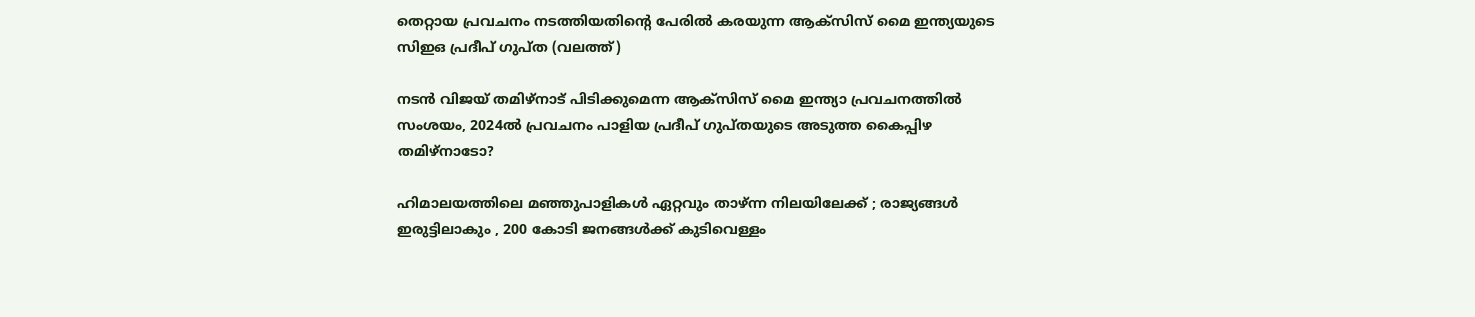തെറ്റായ പ്രവചനം നടത്തിയതിന്‍റെ പേരില്‍ കരയുന്ന ആക്സിസ് മൈ ഇന്ത്യയുടെ സിഇഒ പ്രദീപ് ഗുപ്ത (വലത്ത്)

നടന്‍ വിജയ് തമിഴ്നാട് പിടിക്കുമെന്ന ആക്സിസ് മൈ ഇന്ത്യാ പ്രവചനത്തില്‍ സംശയം, 2024ല്‍ പ്രവചനം പാളിയ പ്രദീപ് ഗുപ്തയുടെ അടുത്ത കൈപ്പിഴ തമിഴ്നാടോ?

ഹിമാലയത്തിലെ മഞ്ഞുപാളികൾ ഏറ്റവും താഴ്ന്ന നിലയിലേക്ക് ; രാജ്യങ്ങൾ ഇരുട്ടിലാകും , 200 കോടി ജനങ്ങൾക്ക് കുടിവെള്ളം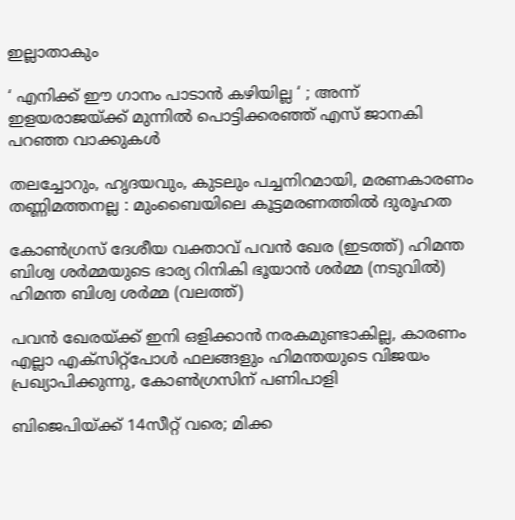ഇല്ലാതാകും

‘ എനിക്ക് ഈ ഗാനം പാടാൻ കഴിയില്ല ‘ ; അന്ന് ഇളയരാജയ്‌ക്ക് മുന്നിൽ പൊട്ടിക്കരഞ്ഞ് എസ് ജാനകി പറഞ്ഞ വാക്കുകൾ

തലച്ചോറും, ഹൃദയവും, കുടലും പച്ചനിറമായി, മരണകാരണം തണ്ണിമത്തനല്ല : മുംബൈയിലെ കൂട്ടമരണത്തിൽ ദുരൂഹത

കോണ്‍ഗ്രസ് ദേശീയ വക്താവ് പവന്‍ ഖേര (ഇടത്ത്) ഹിമന്ത ബിശ്വ ശര്‍മ്മയുടെ ഭാര്യ റിനികി ഭൂയാന്‍ ശര്‍മ്മ (നടുവില്‍) ഹിമന്ത ബിശ്വ ശര്‍മ്മ (വലത്ത്)

പവന്‍ ഖേരയ്‌ക്ക് ഇനി ഒളിക്കാന്‍ നരകമുണ്ടാകില്ല, കാരണം എല്ലാ എക്സിറ്റ്പോള്‍ ഫലങ്ങളും ഹിമന്തയുടെ വിജയം പ്രഖ്യാപിക്കുന്നു, കോണ്‍ഗ്രസിന് പണിപാളി

ബിജെപിയ്‌ക്ക് 14സീറ്റ് വരെ; മിക്ക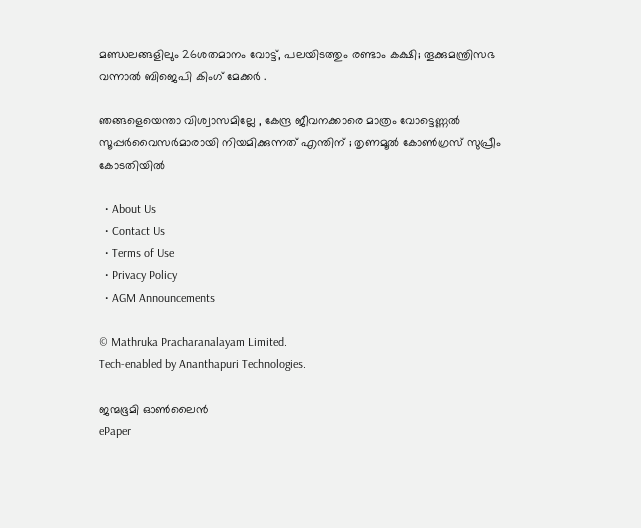മണ്ഡലങ്ങളിലും 26ശതമാനം വോട്ട്, പലയിടത്തും രണ്ടാം കക്ഷി; തൂക്കുമന്ത്രിസഭ വന്നാല്‍ ബിജെപി കിംഗ് മേക്കര്‍ .

ഞങ്ങളെയെന്താ വിശ്വാസമില്ലേ , കേന്ദ്ര ജീവനക്കാരെ മാത്രം വോട്ടെണ്ണൽ സൂപ്പർവൈസർമാരായി നിയമിക്കുന്നത് എന്തിന് ; തൃണമൂൽ കോൺഗ്രസ് സുപ്രീം കോടതിയിൽ

  • About Us
  • Contact Us
  • Terms of Use
  • Privacy Policy
  • AGM Announcements

© Mathruka Pracharanalayam Limited.
Tech-enabled by Ananthapuri Technologies.

ജന്മഭൂമി ഓണ്‍ലൈന്‍
ePaper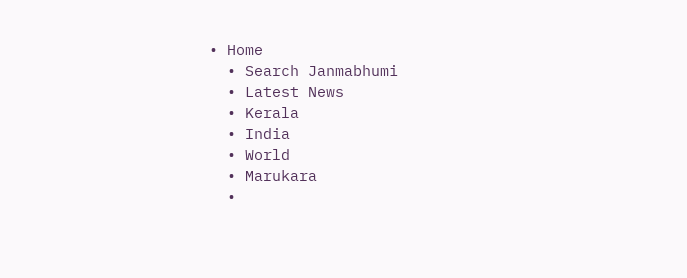• Home
  • Search Janmabhumi
  • Latest News
  • Kerala
  • India
  • World
  • Marukara
  •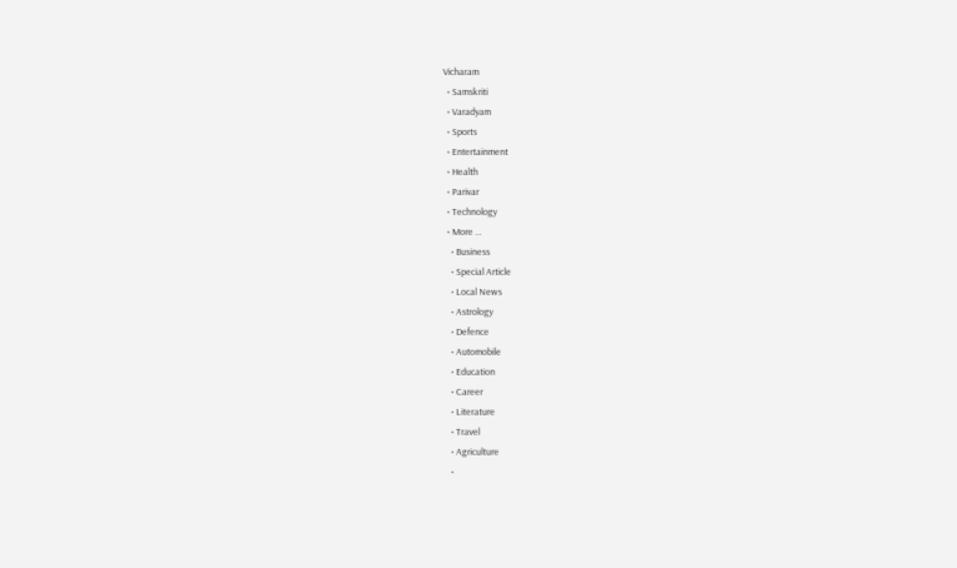Vicharam
  • Samskriti
  • Varadyam
  • Sports
  • Entertainment
  • Health
  • Parivar
  • Technology
  • More …
    • Business
    • Special Article
    • Local News
    • Astrology
    • Defence
    • Automobile
    • Education
    • Career
    • Literature
    • Travel
    • Agriculture
    •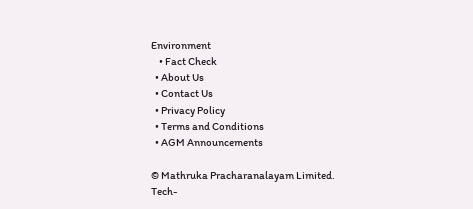Environment
    • Fact Check
  • About Us
  • Contact Us
  • Privacy Policy
  • Terms and Conditions
  • AGM Announcements

© Mathruka Pracharanalayam Limited.
Tech-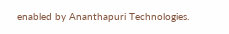enabled by Ananthapuri Technologies.